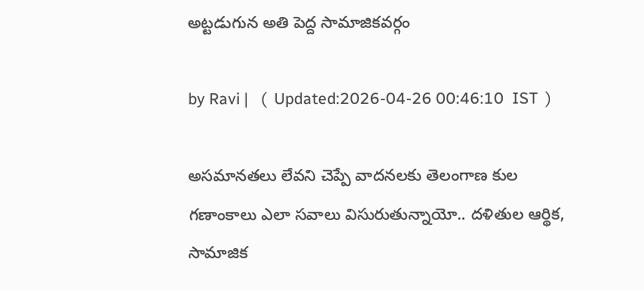అట్టడుగున అతి పెద్ద సామాజికవర్గం

by Ravi |   (  Updated:2026-04-26 00:46:10  IST  )

అసమానతలు లేవని చెప్పే వాదనలకు తెలంగాణ కుల గణాంకాలు ఎలా సవాలు విసురుతున్నాయో.. దళితుల ఆర్థిక, సామాజిక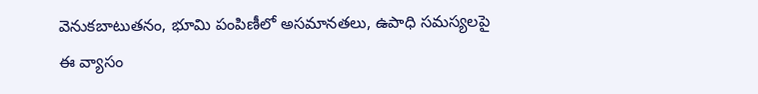వెనుకబాటుతనం, భూమి పంపిణీలో అసమానతలు, ఉపాధి సమస్యలపై ఈ వ్యాసం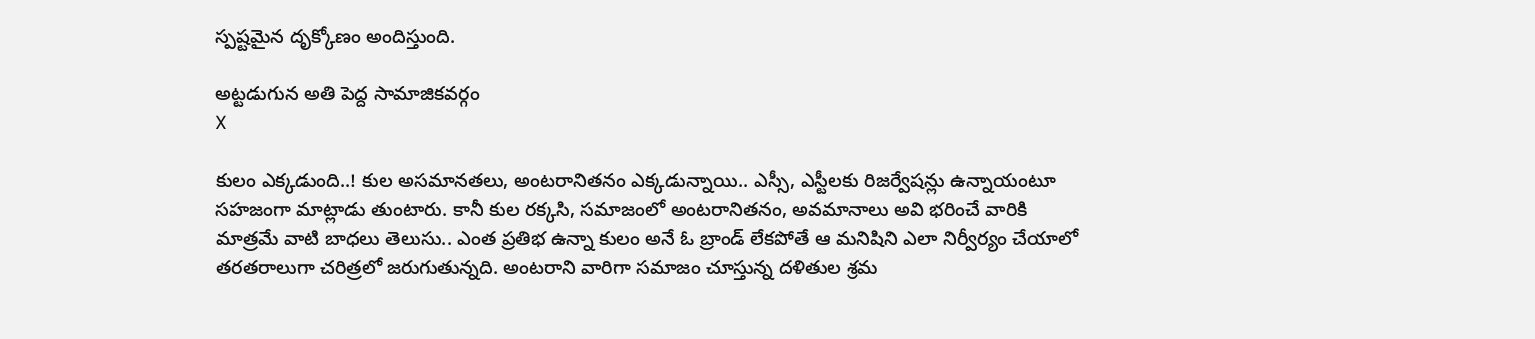స్పష్టమైన దృక్కోణం అందిస్తుంది.

అట్టడుగున అతి పెద్ద సామాజికవర్గం
X

కులం ఎక్కడుంది..! కుల అసమానతలు, అంటరానితనం ఎక్కడున్నాయి.. ఎస్సీ, ఎస్టీలకు రిజర్వేషన్లు ఉన్నాయంటూ సహజంగా మాట్లాడు తుంటారు. కానీ కుల రక్కసి, సమాజంలో అంటరానితనం, అవమానాలు అవి భరించే వారికి మాత్రమే వాటి బాధలు తెలుసు.. ఎంత ప్రతిభ ఉన్నా కులం అనే ఓ బ్రాండ్ లేకపోతే ఆ మనిషిని ఎలా నిర్వీర్యం చేయాలో తరతరాలుగా చరిత్రలో జరుగుతున్నది. అంటరాని వారిగా సమాజం చూస్తున్న దళితుల శ్రమ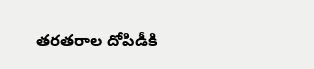తరతరాల దోపిడీకి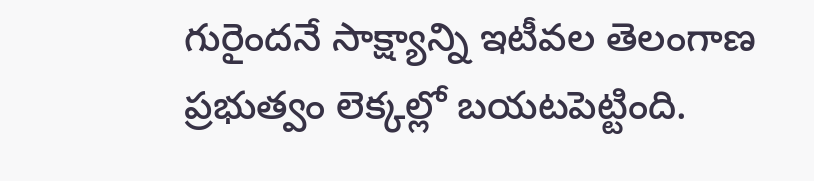గురైందనే సాక్ష్యాన్ని ఇటీవల తెలంగాణ ప్రభుత్వం లెక్కల్లో బయటపెట్టింది.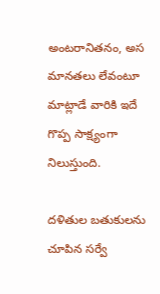అంటరానితనం, అస మానతలు లేవంటూ మాట్లాడే వారికి ఇదే గొప్ప సాక్ష్యంగా నిలుస్తుంది.

దళితుల బతుకులను చూపిన సర్వే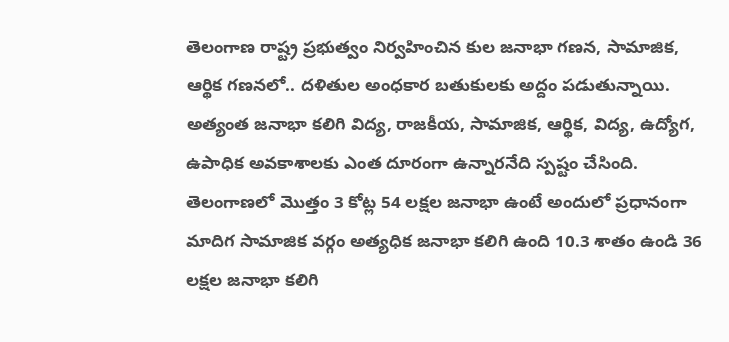తెలంగాణ రాష్ట్ర ప్రభుత్వం నిర్వహించిన కుల జనాభా గణన, సామాజిక, ఆర్థిక గణనలో.. దళితుల అంధకార బతుకులకు అద్దం పడుతున్నాయి. అత్యంత జనాభా కలిగి విద్య, రాజకీయ, సామాజిక, ఆర్థిక, విద్య, ఉద్యోగ, ఉపాధిక అవకాశాలకు ఎంత దూరంగా ఉన్నారనేది స్పష్టం చేసింది. తెలంగాణలో మొత్తం 3 కోట్ల 54 లక్షల జనాభా ఉంటే అందులో ప్రధానంగా మాదిగ సామాజిక వర్గం అత్యధిక జనాభా కలిగి ఉంది 10.3 శాతం ఉండి 36 లక్షల జనాభా కలిగి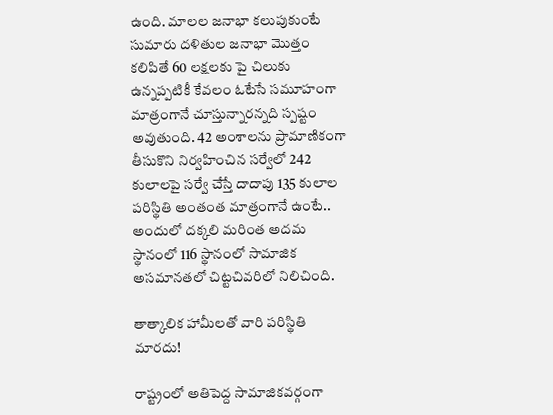ఉంది. మాలల జనాభా కలుపుకుంటే సుమారు దళితుల జనాభా మొత్తం కలిపితే 60 లక్షలకు పై చిలుకు ఉన్నప్పటికీ కేవలం ఓటేసే సమూహంగా మాత్రంగానే చూస్తున్నారన్నది స్పష్టం అవుతుంది. 42 అంశాలను ప్రామాణికంగా తీసుకొని నిర్వహించిన సర్వేలో 242 కులాలపై సర్వే చేస్తే దాదాపు 135 కులాల పరిస్థితి అంతంత మాత్రంగానే ఉంటే.. అందులో దక్కలి మరింత అదమ స్థానంలో 116 స్థానంలో సామాజిక అసమానతలో చిట్టచివరిలో నిలిచింది.

తాత్కాలిక హామీలతో వారి పరిస్థితి మారదు!

రాష్ట్రంలో అతిపెద్ద సామాజికవర్గంగా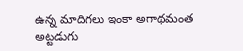ఉన్న మాదిగలు ఇంకా అగాథమంత అట్టడుగు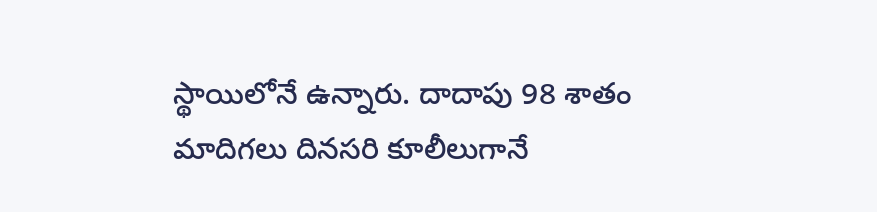స్థాయిలోనే ఉన్నారు. దాదాపు 98 శాతం మాదిగలు దినసరి కూలీలుగానే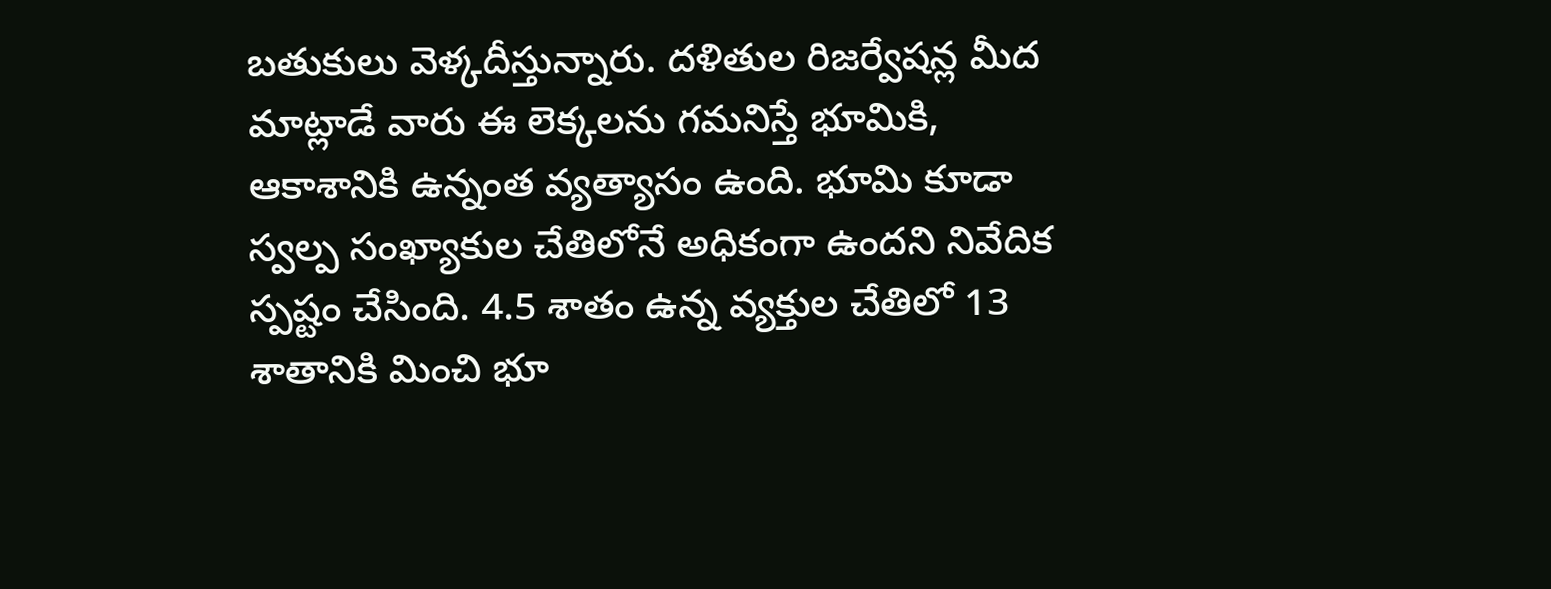బతుకులు వెళ్కదీస్తున్నారు. దళితుల రిజర్వేషన్ల మీద మాట్లాడే వారు ఈ లెక్కలను గమనిస్తే భూమికి, ఆకాశానికి ఉన్నంత వ్యత్యాసం ఉంది. భూమి కూడా స్వల్ప సంఖ్యాకుల చేతిలోనే అధికంగా ఉందని నివేదిక స్పష్టం చేసింది. 4.5 శాతం ఉన్న వ్యక్తుల చేతిలో 13 శాతానికి మించి భూ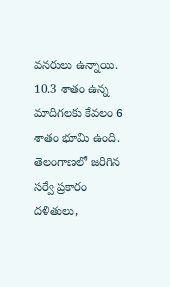వనరులు ఉన్నాయి. 10.3 శాతం ఉన్న మాదిగలకు కేవలం 6 శాతం భూమి ఉంది. తెలంగాణలో జరిగిన సర్వే ప్రకారం దళితులు,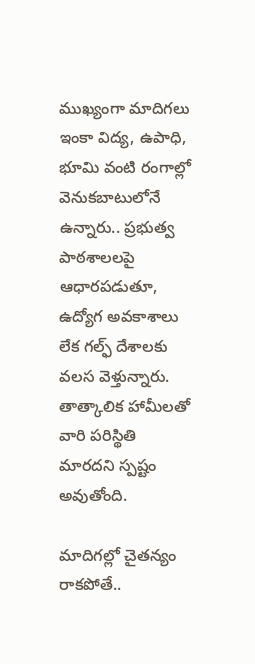ముఖ్యంగా మాదిగలు ఇంకా విద్య, ఉపాధి, భూమి వంటి రంగాల్లో వెనుకబాటులోనే ఉన్నారు.. ప్రభుత్వ పాఠశాలలపై ఆధారపడుతూ, ఉద్యోగ అవకాశాలు లేక గల్ఫ్ దేశాలకు వలస వెళ్తున్నారు. తాత్కాలిక హామీలతో వారి పరిస్థితి మారదని స్పష్టం అవుతోంది.

మాదిగల్లో చైతన్యం రాకపోతే..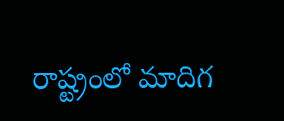రాష్ట్రంలో మాదిగ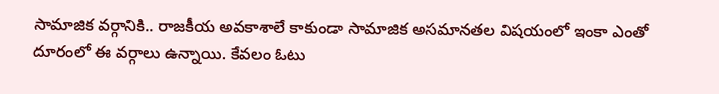సామాజిక వర్గానికి.. రాజకీయ అవకాశాలే కాకుండా సామాజిక అసమానతల విషయంలో ఇంకా ఎంతో దూరంలో ఈ వర్గాలు ఉన్నాయి. కేవలం ఓటు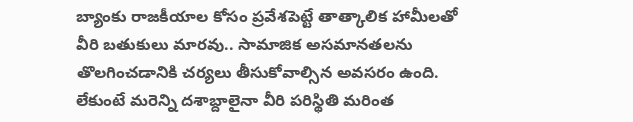బ్యాంకు రాజకీయాల కోసం ప్రవేశపెట్టే తాత్కాలిక హామీలతో వీరి బతుకులు మారవు.. సామాజిక అసమానతలను తొలగించడానికి చర్యలు తీసుకోవాల్సిన అవసరం ఉంది. లేకుంటే మరెన్ని దశాబ్దాలైనా వీరి పరిస్థితి మరింత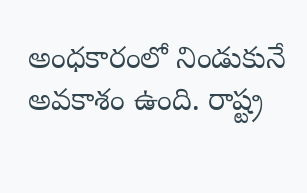అంధకారంలో నిండుకునే అవకాశం ఉంది. రాష్ట్ర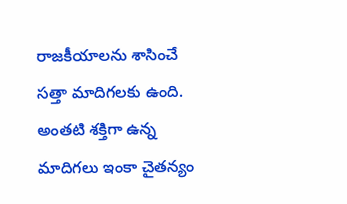రాజకీయాలను శాసించే సత్తా మాదిగలకు ఉంది. అంతటి శక్తిగా ఉన్న మాదిగలు ఇంకా చైతన్యం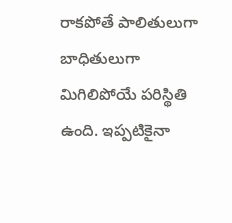రాకపోతే పాలితులుగా బాధితులుగా మిగిలిపోయే పరిస్థితి ఉంది. ఇప్పటికైనా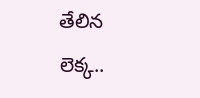తేలిన లెక్క..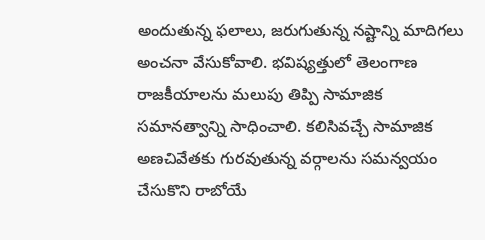అందుతున్న ఫలాలు, జరుగుతున్న నష్టాన్ని మాదిగలు అంచనా వేసుకోవాలి. భవిష్యత్తులో తెలంగాణ రాజకీయాలను మలుపు తిప్పి సామాజిక సమానత్వాన్ని సాధించాలి. కలిసివచ్చే సామాజిక అణచివేతకు గురవుతున్న వర్గాలను సమన్వయం చేసుకొని రాబోయే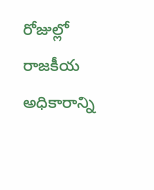రోజుల్లో రాజకీయ అధికారాన్ని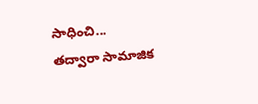సాధించి... తద్వారా సామాజిక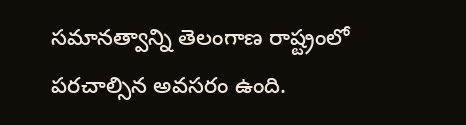సమానత్వాన్ని తెలంగాణ రాష్ట్రంలో పరచాల్సిన అవసరం ఉంది.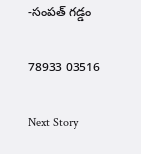-సంపత్ గడ్డం

78933 03516

Next Story